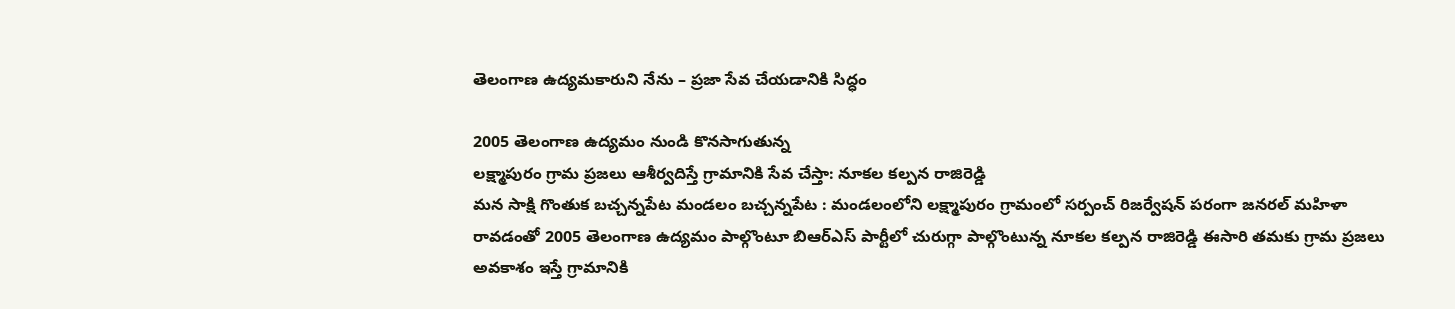తెలంగాణ ఉద్యమకారుని నేను – ప్రజా సేవ చేయడానికి సిద్ధం

2005 తెలంగాణ ఉద్యమం నుండి కొనసాగుతున్న
లక్ష్మాపురం గ్రామ ప్రజలు ఆశీర్వదిస్తే గ్రామానికి సేవ చేస్తా: నూకల కల్పన రాజిరెడ్డి
మన సాక్షి గొంతుక బచ్చన్నపేట మండలం బచ్చన్నపేట : మండలంలోని లక్ష్మాపురం గ్రామంలో సర్పంచ్ రిజర్వేషన్ పరంగా జనరల్ మహిళా రావడంతో 2005 తెలంగాణ ఉద్యమం పాల్గొంటూ బిఆర్ఎస్ పార్టీలో చురుగ్గా పాల్గొంటున్న నూకల కల్పన రాజిరెడ్డి ఈసారి తమకు గ్రామ ప్రజలు అవకాశం ఇస్తే గ్రామానికి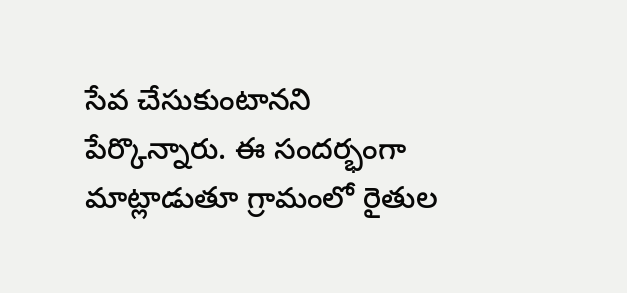సేవ చేసుకుంటానని పేర్కొన్నారు. ఈ సందర్భంగా మాట్లాడుతూ గ్రామంలో రైతుల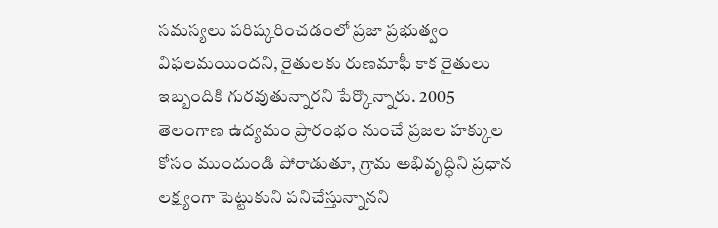సమస్యలు పరిష్కరించడంలో ప్రజా ప్రభుత్వం విఫలమయిందని, రైతులకు రుణమాఫీ కాక రైతులు ఇబ్బందికి గురవుతున్నారని పేర్కొన్నారు. 2005 తెలంగాణ ఉద్యమం ప్రారంభం నుంచే ప్రజల హక్కుల కోసం ముందుండి పోరాడుతూ, గ్రామ అభివృద్ధిని ప్రధాన లక్ష్యంగా పెట్టుకుని పనిచేస్తున్నానని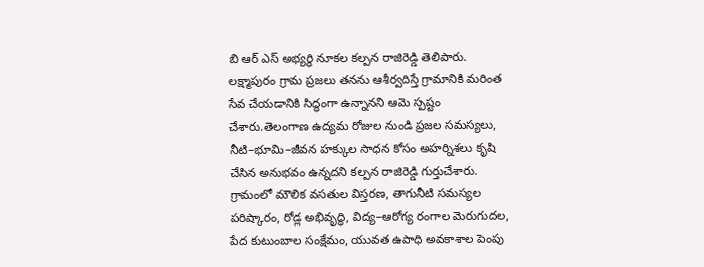బి ఆర్ ఎస్ అభ్యర్థి నూకల కల్పన రాజిరెడ్డి తెలిపారు. లక్ష్మాపురం గ్రామ ప్రజలు తనను ఆశీర్వదిస్తే గ్రామానికి మరింత సేవ చేయడానికి సిద్ధంగా ఉన్నానని ఆమె స్పష్టం చేశారు.తెలంగాణ ఉద్యమ రోజుల నుండి ప్రజల సమస్యలు, నీటి–భూమి–జీవన హక్కుల సాధన కోసం అహర్నిశలు కృషి చేసిన అనుభవం ఉన్నదని కల్పన రాజిరెడ్డి గుర్తుచేశారు. గ్రామంలో మౌలిక వసతుల విస్తరణ, తాగునీటి సమస్యల పరిష్కారం, రోడ్ల అభివృద్ధి, విద్య–ఆరోగ్య రంగాల మెరుగుదల, పేద కుటుంబాల సంక్షేమం, యువత ఉపాధి అవకాశాల పెంపు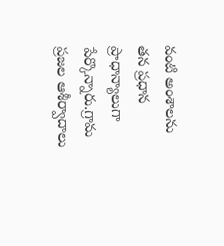వంటి అంశాలను తన ప్రధాన ప్రాధాన్యాలుగా పేర్కొన్నారు.గ్రామ ప్రజల ఆశీర్వాదాలు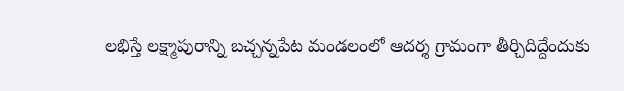లభిస్తే లక్ష్మాపురాన్ని బచ్చన్నపేట మండలంలో ఆదర్శ గ్రామంగా తీర్చిదిద్దేందుకు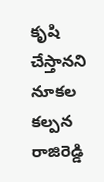కృషి చేస్తానని నూకల కల్పన రాజిరెడ్డి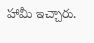హామీ ఇచ్చారు.